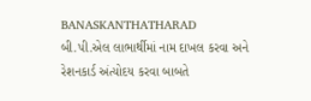BANASKANTHATHARAD
બી.પી.એલ લાભાર્થીમાં નામ દાખલ કરવા અને રેશનકાર્ડ અંત્યોદય કરવા બાબતે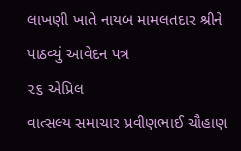લાખણી ખાતે નાયબ મામલતદાર શ્રીને પાઠવ્યું આવેદન પત્ર
૨૬ એપ્રિલ
વાત્સલ્ય સમાચાર પ્રવીણભાઈ ચૌહાણ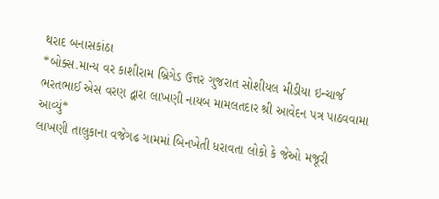થરાદ બનાસકાંઠા
*બોક્સ.માન્ય વર કાશીરામ બ્રિગેડ ઉત્તર ગુજરાત સોશીયલ મીડીયા ઇન્ચાર્જ ભરતભાઈ એસ વરણ દ્વારા લાખણી નાયબ મામલતદાર શ્રી આવેદન પત્ર પાઠવવામા આવ્યું*
લાખણી તાલુકાના વજેગઢ ગામમાં બિનખેતી ધરાવતા લોકો કે જેઓ મજૂરી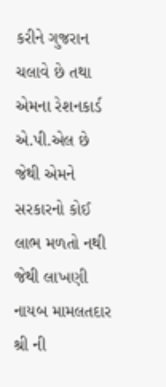કરીને ગુજરાન ચલાવે છે તથા એમના રેશનકાર્ડ એ.પી.એલ છે જેથી એમને સરકારનો કોઈ લાભ મળતો નથી જેથી લાખણી નાયબ મામલતદાર શ્રી ની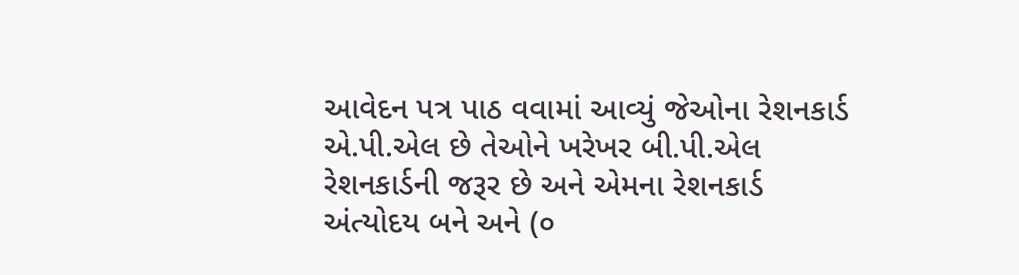આવેદન પત્ર પાઠ વવામાં આવ્યું જેઓના રેશનકાર્ડ એ.પી.એલ છે તેઓને ખરેખર બી.પી.એલ રેશનકાર્ડની જરૂર છે અને એમના રેશનકાર્ડ અંત્યોદય બને અને (૦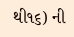થી૧૬) ની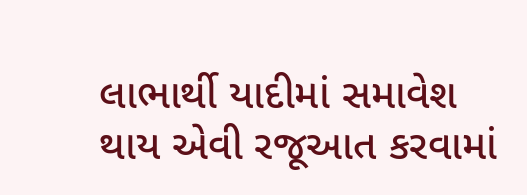લાભાર્થી યાદીમાં સમાવેશ થાય એવી રજૂઆત કરવામાં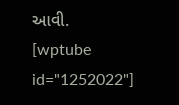આવી.
[wptube id="1252022"]